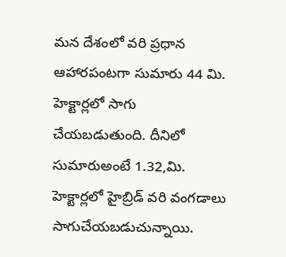మన దేశంలో వరి ప్రధాన ఆహారపంటగా సుమారు 44 మి. హెక్టార్లలో సాగు చేయబడుతుంది. దీనిలో సుమారుఅంటే 1.32,మి. హెక్టార్లలో హైబ్రిడ్ వరి వంగడాలు సాగుచేయబడుచున్నాయి.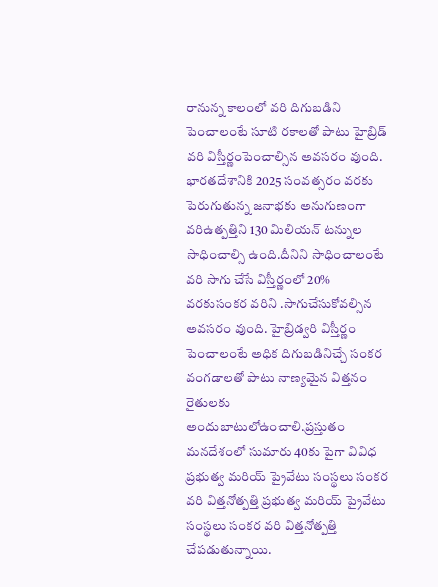రానున్న కాలంలో వరి దిగుబడిని పెంచాలంటే సూటి రకాలతో పాటు హైబ్రిడ్ వరి విస్తీర్ణంపెంచాల్సిన అవసరం వుంది. భారతదేశానికి 2025 సంవత్సరం వరకు పెరుగుతున్న జనాభకు అనుగుణంగా వరిఉత్పత్తిని 130 మిలియన్ టన్నుల సాధించాల్సి ఉంది.దీనిని సాధించాలంటే వరి సాగు చేసే విస్తీర్ణంలో 20% వరకుసంకర వరిని .సాగుచేసుకోవల్సిన అవసరం వుంది. హైబ్రిడ్వరి విస్తీర్ణం పెంచాలంటే అధిక దిగుబడినిచ్చే సంకర వంగడాలతో పాటు నాణ్యమైన విత్తనం రైతులకు అందుబాటులోఉంచాలి.ప్రస్తుతం మనదేశంలో సుమారు 40కు పైగా వివిధ ప్రభుత్వ మరియ్ ప్రైవేటు సంస్థలు సంకర వరి విత్తనోత్పత్తి ప్రభుత్వ మరియ్ ప్రైవేటు సంస్థలు సంకర వరి విత్తనోత్పత్తి చేపడుతున్నాయి.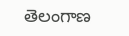తెలంగాణ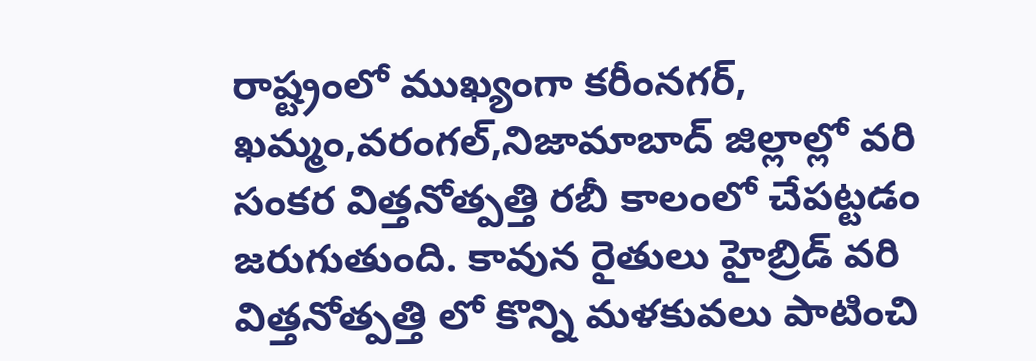రాష్ట్రంలో ముఖ్యంగా కరీంనగర్, ఖమ్మం,వరంగల్,నిజామాబాద్ జిల్లాల్లో వరి సంకర విత్తనోత్పత్తి రబీ కాలంలో చేపట్టడం జరుగుతుంది. కావున రైతులు హైబ్రిడ్ వరి విత్తనోత్పత్తి లో కొన్ని మళకువలు పాటించి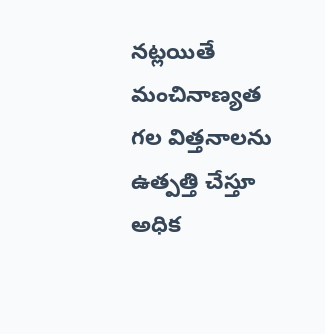నట్లయితే మంచినాణ్యత గల విత్తనాలను ఉత్పత్తి చేస్తూ అధిక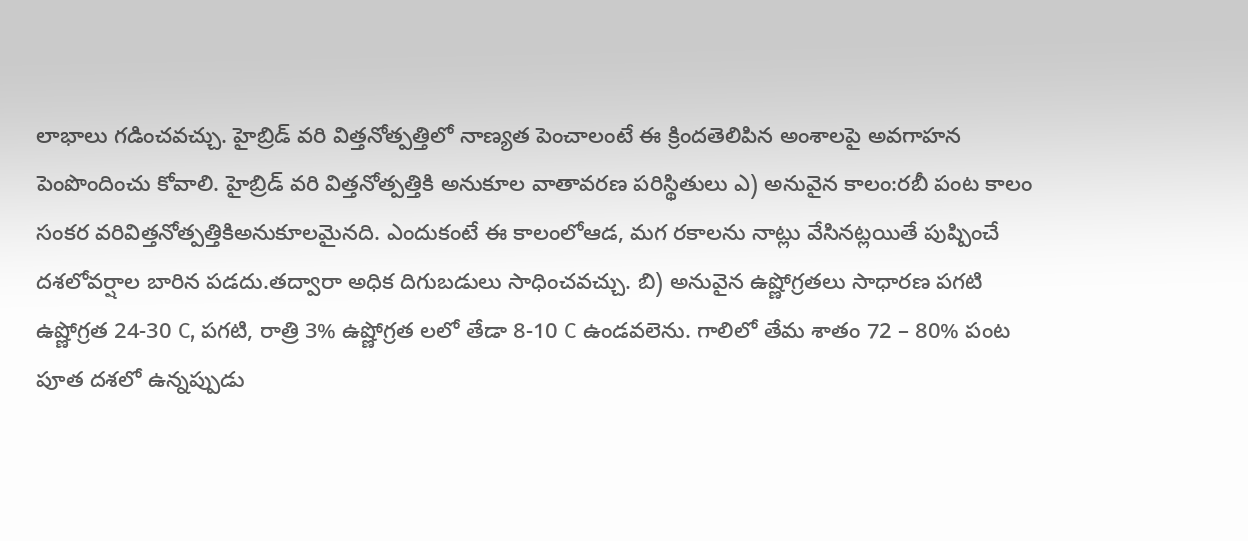లాభాలు గడించవచ్చు. హైబ్రిడ్ వరి విత్తనోత్పత్తిలో నాణ్యత పెంచాలంటే ఈ క్రిందతెలిపిన అంశాలపై అవగాహన పెంపొందించు కోవాలి. హైబ్రిడ్ వరి విత్తనోత్పత్తికి అనుకూల వాతావరణ పరిస్థితులు ఎ) అనువైన కాలం:రబీ పంట కాలం సంకర వరివిత్తనోత్పత్తికిఅనుకూలమైనది. ఎందుకంటే ఈ కాలంలోఆడ, మగ రకాలను నాట్లు వేసినట్లయితే పుష్పించే దశలోవర్షాల బారిన పడదు.తద్వారా అధిక దిగుబడులు సాధించవచ్చు. బి) అనువైన ఉష్ణోగ్రతలు సాధారణ పగటి ఉష్ణోగ్రత 24-30 C, పగటి, రాత్రి 3% ఉష్ణోగ్రత లలో తేడా 8-10 C ఉండవలెను. గాలిలో తేమ శాతం 72 – 80% పంట పూత దశలో ఉన్నప్పుడు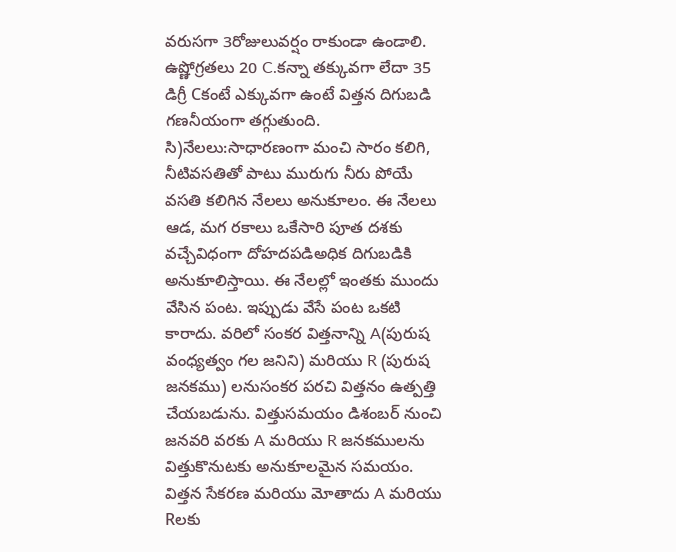వరుసగా 3రోజులువర్షం రాకుండా ఉండాలి. ఉష్ణోగ్రతలు 20 C.కన్నా తక్కువగా లేదా 35 డిగ్రీ Cకంటే ఎక్కువగా ఉంటే విత్తన దిగుబడి గణనీయంగా తగ్గుతుంది. సి)నేలలు:సాధారణంగా మంచి సారం కలిగి, నీటివసతితో పాటు మురుగు నీరు పోయే వసతి కలిగిన నేలలు అనుకూలం. ఈ నేలలు ఆడ, మగ రకాలు ఒకేసారి పూత దశకు వచ్చేవిధంగా దోహదపడిఅధిక దిగుబడికి అనుకూలిస్తాయి. ఈ నేలల్లో ఇంతకు ముందు వేసిన పంట. ఇప్పుడు వేసే పంట ఒకటి కారాదు. వరిలో సంకర విత్తనాన్ని A(పురుష వంధ్యత్వం గల జనిని) మరియు R (పురుష జనకము) లనుసంకర పరచి విత్తనం ఉత్పత్తి చేయబడును. విత్తుసమయం డిశంబర్ నుంచి జనవరి వరకు A మరియు R జనకములను విత్తుకొనుటకు అనుకూలమైన సమయం. విత్తన సేకరణ మరియు మోతాదు A మరియు Rలకు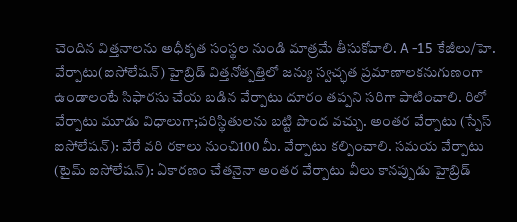చెందిన విత్తనాలను అధీకృత సంస్థల నుండి మాత్రమే తీసుకోవాలి. A -15 కేజీలు/హె. వేర్పాటు(ఐసోలేషన్) హైబ్రిడ్ విత్తనోత్పత్తిలో జన్యు స్వచ్ఛత ప్రమాణాలకనుగుణంగా ఉండాలంటే సిఫారసు చేయ బడిన వేర్పాటు దూరం తప్పని సరిగా పాటించాలి. రిలో వేర్పాటు మూడు విధాలుగా;పరిస్థితులను బట్టి పొంద వచ్చు. అంతర వేర్పాటు (స్పేస్ ఐసోలేషన్): వేరే వరి రకాలు నుంచి100 మీ. వేర్పాటు కల్పించాలి. సమయ వేర్పాటు (టైమ్ ఐసోలేషన్): ఏకారణం చేతనైనా అంతర వేర్పాటు వీలు కానప్పుడు హైబ్రిడ్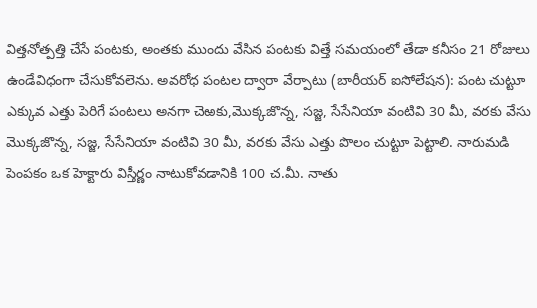విత్తనోత్పత్తి చేసే పంటకు, అంతకు ముందు వేసిన పంటకు విత్తే సమయంలో తేడా కనీసం 21 రోజులు ఉండేవిధంగా చేసుకోవలెను. అవరోధ పంటల ద్వారా వేర్పాటు (బారీయర్ ఐసోలేషన): పంట చుట్టూ ఎక్కువ ఎత్తు పెరిగే పంటలు అనగా చెఱకు,మొక్కజొన్న, సజ్జ, సేసేనియా వంటివి 30 మీ, వరకు వేసు మొక్కజొన్న, సజ్జ, సేసేనియా వంటివి 30 మీ, వరకు వేసు ఎత్తు పొలం చుట్టూ పెట్టాలి. నారుమడి పెంపకం ఒక హెక్టారు విస్తీర్ణం నాటుకోవడానికి 100 చ.మీ. నాతు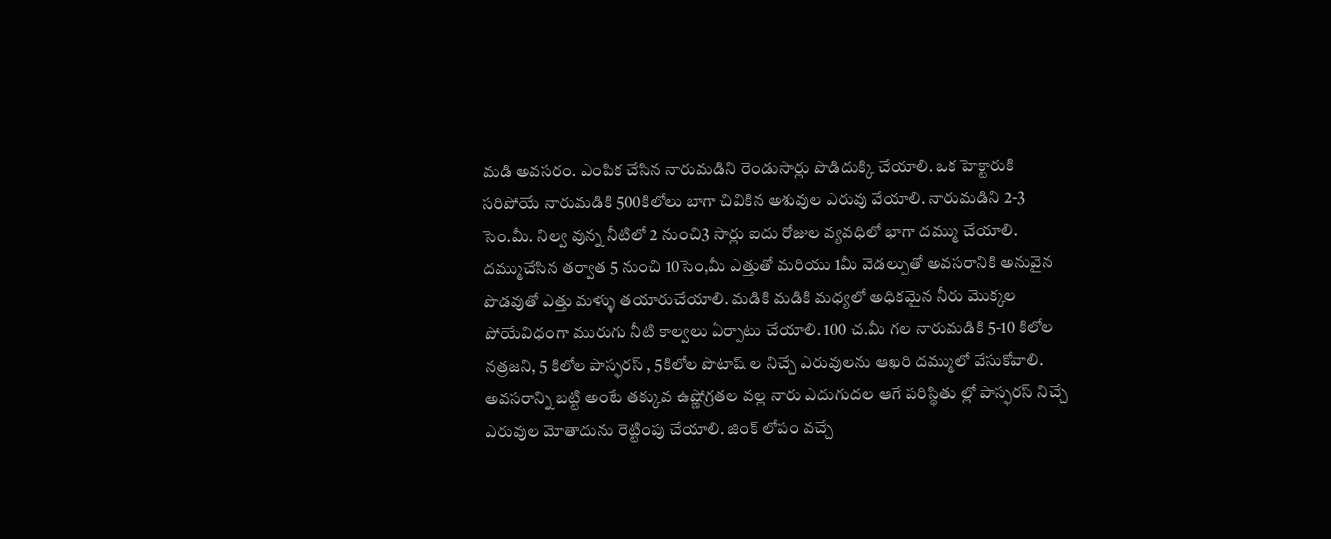మడి అవసరం. ఎంపిక చేసిన నారుమడిని రెండుసార్లు పొడిదుక్కి చేయాలి. ఒక హెక్టారుకి సరిపోయే నారుమడికి 500కిలోలు బాగా చివికిన అశువుల ఎరువు వేయాలి. నారుమడిని 2-3 సెం.మీ. నిల్వ వున్న నీటిలో 2 నుంచి3 సార్లు ఐదు రోజుల వ్యవధిలో భాగా దమ్ము చేయాలి. దమ్ముచేసిన తర్వాత 5 నుంచి 10సెం,మీ ఎత్తుతో మరియు 1మీ వెడల్పుతో అవసరానికి అనువైన పొడవుతో ఎత్తు మళ్ళు తయారుచేయాలి. మడికి మడికి మధ్యలో అధికమైన నీరు మొక్కల పోయేవిధంగా మురుగు నీటి కాల్వలు ఏర్పాటు చేయాలి. 100 చ.మీ గల నారుమడికి 5-10 కిలోల నత్రజని, 5 కిలోల పాస్ఫరస్ , 5కిలోల పొటాష్ ల నిచ్చే ఎరువులను ఆఖరి దమ్ములో వేసుకోవాలి. అవసరాన్ని బట్టి అంటే తక్కువ ఉష్ణోగ్రతల వల్ల నారు ఎదుగుదల ఆగే పరిస్థితు ల్లో పాస్ఫరస్ నిచ్చే ఎరువుల మోతాదును రెట్టింపు చేయాలి. జింక్ లోపం వచ్చే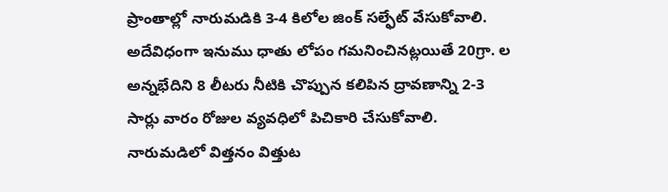ప్రాంతాల్లో నారుమడికి 3-4 కిలోల జింక్ సల్ఫేట్ వేసుకోవాలి. అదేవిధంగా ఇనుము ధాతు లోపం గమనించినట్లయితే 20గ్రా. ల అన్నభేదిని 8 లీటరు నీటికి చొప్పున కలిపిన ద్రావణాన్ని 2-3 సార్లు వారం రోజుల వ్యవధిలో పిచికారి చేసుకోవాలి. నారుమడిలో విత్తనం విత్తుట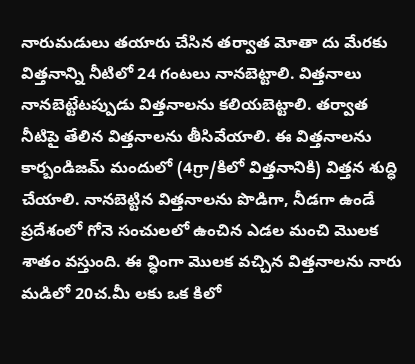నారుమడులు తయారు చేసిన తర్వాత మోతా దు మేరకు విత్తనాన్ని నీటిలో 24 గంటలు నానబెట్టాలి. విత్తనాలు నానబెట్టేటప్పుడు విత్తనాలను కలియబెట్టాలి. తర్వాత నీటిపై తేలిన విత్తనాలను తీసివేయాలి. ఈ విత్తనాలను కార్బండిజమ్ మందులో (4గ్రా/కిలో విత్తనానికి) విత్తన శుద్ధి చేయాలి. నానబెట్టిన విత్తనాలను పొడిగా, నీడగా ఉండే ప్రదేశంలో గోనె సంచులలో ఉంచిన ఎడల మంచి మొలక శాతం వస్తుంది. ఈ వ్ధింగా మొలక వచ్చిన విత్తనాలను నారు మడిలో 20చ.మీ లకు ఒక కిలో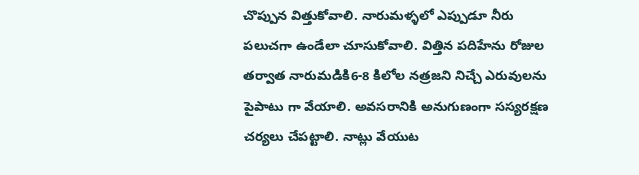చొప్పున విత్తుకోవాలి. నారుమళ్ళలో ఎప్పుడూ నీరు పలుచగా ఉండేలా చూసుకోవాలి. విత్తిన పదిహేను రోజుల తర్వాత నారుమడికి6-8 కిలోల నత్రజని నిచ్చే ఎరువులను పైపాటు గా వేయాలి. అవసరానికి అనుగుణంగా సస్యరక్షణ చర్యలు చేపట్టాలి. నాట్లు వేయుట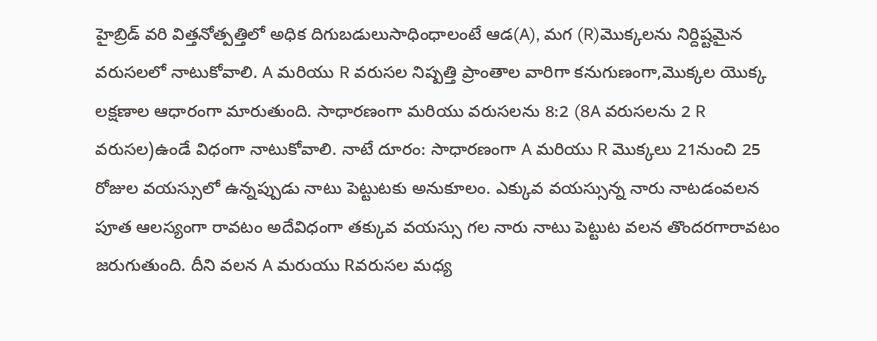హైబ్రిడ్ వరి విత్తనోత్పత్తిలో అధిక దిగుబడులుసాధింధాలంటే ఆడ(A), మగ (R)మొక్కలను నిర్దిష్టమైన వరుసలలో నాటుకోవాలి. A మరియు R వరుసల నిష్పత్తి ప్రాంతాల వారిగా కనుగుణంగా,మొక్కల యొక్క లక్షణాల ఆధారంగా మారుతుంది. సాధారణంగా మరియు వరుసలను 8:2 (8A వరుసలను 2 R వరుసల)ఉండే విధంగా నాటుకోవాలి. నాటే దూరం: సాధారణంగా A మరియు R మొక్కలు 21నుంచి 25 రోజుల వయస్సులో ఉన్నప్పుడు నాటు పెట్టుటకు అనుకూలం. ఎక్కువ వయస్సున్న నారు నాటడంవలన పూత ఆలస్యంగా రావటం అదేవిధంగా తక్కువ వయస్సు గల నారు నాటు పెట్టుట వలన తొందరగారావటం జరుగుతుంది. దీని వలన A మరుయు Rవరుసల మధ్య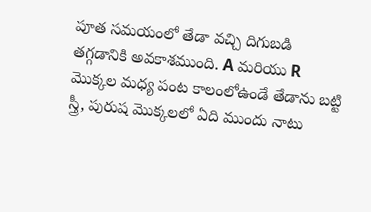పూత సమయంలో తేడా వచ్చి దిగుబడి తగ్గడానికి అవకాశముంది. A మరియు R మొక్కల మధ్య పంట కాలంలోఉండే తేడాను బట్టి స్త్రీ, పురుష మొక్కలలో ఏది ముందు నాటు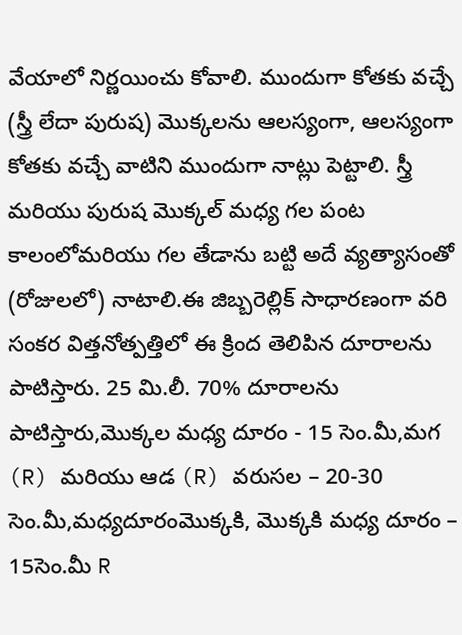వేయాలో నిర్ణయించు కోవాలి. ముందుగా కోతకు వచ్చే (స్త్రీ లేదా పురుష) మొక్కలను ఆలస్యంగా, ఆలస్యంగా కోతకు వచ్చే వాటిని ముందుగా నాట్లు పెట్టాలి. స్త్రీ మరియు పురుష మొక్కల్ మధ్య గల పంట కాలంలోమరియు గల తేడాను బట్టి అదే వ్యత్యాసంతో (రోజులలో) నాటాలి.ఈ జిబ్బరెల్లిక్ సాధారణంగా వరి సంకర విత్తనోత్పత్తిలో ఈ క్రింద తెలిపిన దూరాలను పాటిస్తారు. 25 మి.లీ. 70% దూరాలను పాటిస్తారు,మొక్కల మధ్య దూరం - 15 సెం.మీ,మగ (R) మరియు ఆడ (R) వరుసల – 20-30 సెం.మీ,మధ్యదూరంమొక్కకి, మొక్కకి మధ్య దూరం – 15సెం.మీ R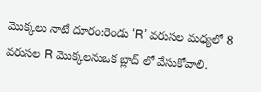మొక్కలు నాటే దూరం:రెండు ‘R’ వరుసల మధ్యలో 8 వరుసల R మొక్కలనుఒక బ్లాద్ లో వేసుకోవాలి.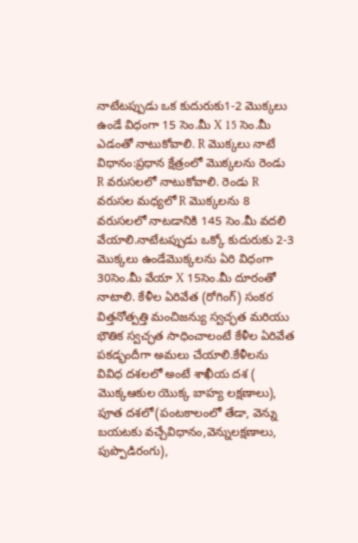నాటేటప్పుడు ఒక కుదురుకు1-2 మొక్కలు ఉండే విధంగా 15 సెం.మీ X 15 సెం.మీ ఎడంతో నాటుకోవాలి. R మొక్కలు నాటే విధానం:ప్రధాన క్షేత్రంలో మొక్కలను రెండు R వరుసలలో నాటుకోవాలి. రెండు R వరుసల మధ్యలో R మొక్కలను 8 వరుసలలో నాటడానికి 145 సెం.మీ వదలి వేయాలి.నాటేటప్పుడు ఒక్కో కుదురుకు 2-3 మొక్కలు ఉండేమొక్కలను ఏరి విధంగా 30సెం.మీ వేయా X 15సెం.మీ దూరంతో నాటాలి. కేళీల ఏరివేత (రోగింగ్) సంకర విత్తనోత్పత్తి మంచిజన్యు స్వచ్ఛత మరియు భౌతిక స్వచ్ఛత సాధించాలంటే కేళీల ఏరివేత పకడ్భందీగా అమలు చేయాలి.కేళీలను వివిధ దశలలో అంటే శాఖీయ దశ ( మొక్కఆకుల యొక్క బాహ్య లక్షణాలు), పూత దశలో(పంటకాలంలో తేడా, వెన్ను బయటకు వచ్చేవిధానం,వెన్నులక్షణాలు, పుప్పొడిరంగు),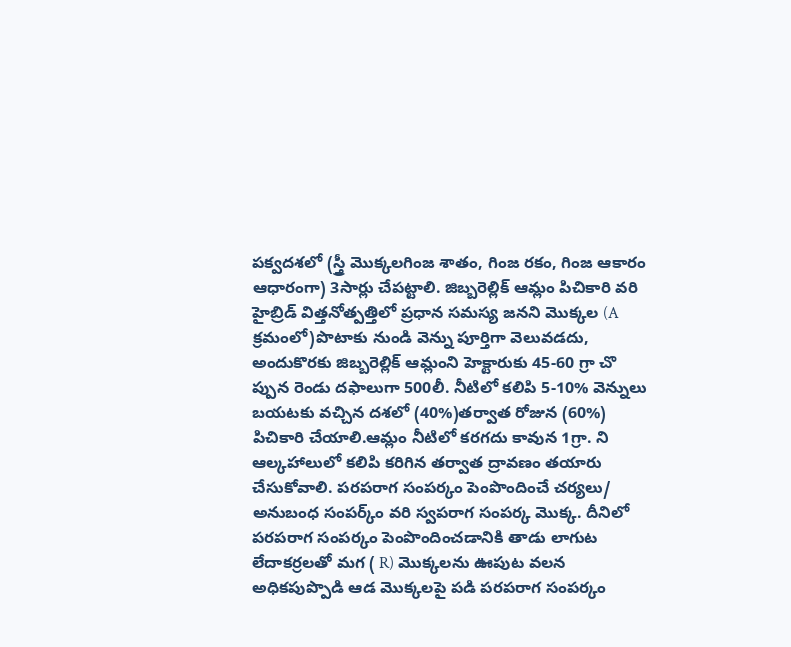పక్వదశలో (స్త్రీ మొక్కలగింజ శాతం, గింజ రకం, గింజ ఆకారం ఆధారంగా) 3సార్లు చేపట్టాలి. జిబ్బరెల్లిక్ ఆమ్లం పిచికారి వరి హైబ్రిడ్ విత్తనోత్పత్తిలో ప్రధాన సమస్య జనని మొక్కల (A క్రమంలో)పొటాకు నుండి వెన్ను పూర్తిగా వెలువడదు, అందుకొరకు జిబ్బరెల్లిక్ ఆమ్లంని హెక్టారుకు 45-60 గ్రా చొ ప్పున రెండు దఫాలుగా 500లీ. నీటిలో కలిపి 5-10% వెన్నులు బయటకు వచ్చిన దశలో (40%)తర్వాత రోజున (60%) పిచికారి చేయాలి.ఆమ్లం నీటిలో కరగదు కావున 1గ్రా. ని ఆల్కహాలులో కలిపి కరిగిన తర్వాత ద్రావణం తయారు చేసుకోవాలి. పరపరాగ సంపర్కం పెంపొందించే చర్యలు/ అనుబంధ సంపర్క్ం వరి స్వపరాగ సంపర్క మొక్క. దీనిలో పరపరాగ సంపర్కం పెంపొందించడానికి తాడు లాగుట లేదాకర్రలతో మగ ( R) మొక్కలను ఊపుట వలన అధికపుప్పొడి ఆడ మొక్కలపై పడి పరపరాగ సంపర్కం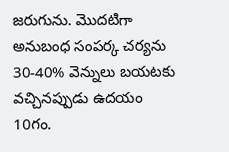జరుగును. మొదటిగా అనుబంధ సంపర్క చర్యను 30-40% వెన్నులు బయటకు వచ్చినప్పుడు ఉదయం 10గం.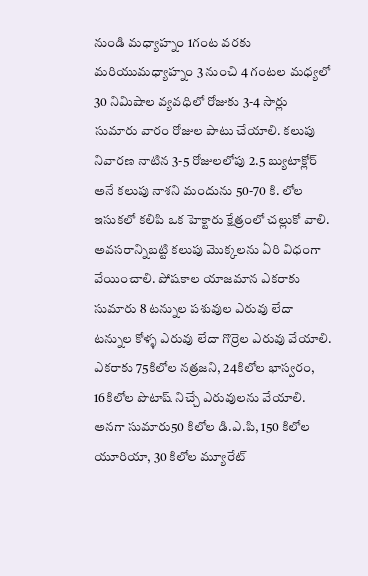నుండి మధ్యాహ్నం 1గంట వరకు మరియుమధ్యాహ్నం 3 నుంచి 4 గంటల మధ్యలో 30 నిమిషాల వ్యవధిలో రోజుకు 3-4 సార్లు సుమారు వారం రోజుల పాటు చేయాలి. కలుపు నివారణ నాటిన 3-5 రోజులలోపు 2.5 బ్యుటాక్లోర్ అనే కలుపు నాశని మందును 50-70 కి. లోల ఇసుకలో కలిపి ఒక హెక్టారు క్షేత్రంలో చల్లుకో వాలి. అవసరాన్నిబట్టి కలుపు మొక్కలను ఏరి విధంగా వేయించాలి. పోషకాల యాజమాన ఎకరాకు సుమారు 8 టన్నుల పశువుల ఎరువు లేదా టన్నుల కోళ్ళ ఎరువు లేదా గొర్రెల ఎరువు వేయాలి. ఎకరాకు 75కిలోల నత్రజని, 24కిలోల భాస్వరం, 16కిలోల పొటాష్ నిచ్చే ఎరువులను వేయాలి. అనగా సుమారు50 కిలోల డి.ఎ.పి, 150 కిలోల యూరియా, 30 కిలోల మ్యూరేట్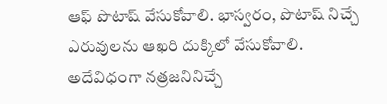ఆఫ్ పొటాష్ వేసుకోవాలి. భాస్వరం, పొటాష్ నిచ్చే ఎరువులను ఆఖరి దుక్కిలో వేసుకోవాలి. అదేవిధంగా నత్రజనినిచ్చే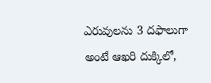ఎరువులను 3 దఫాలుగా అంటే ఆఖరి దుక్కిలో,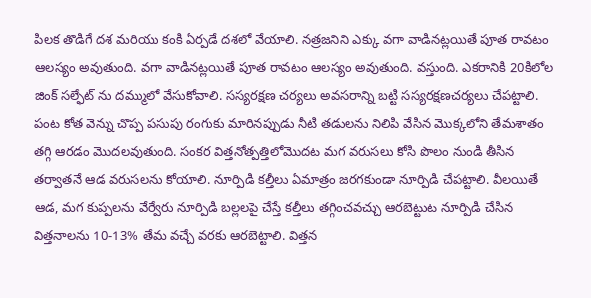పిలక తొడిగే దశ మరియు కంకి ఏర్పడే దశలో వేయాలి. నత్రజనిని ఎక్కు వగా వాడినట్లయితే పూత రావటం ఆలస్యం అవుతుంది. వగా వాడినట్లయితే పూత రావటం ఆలస్యం అవుతుంది. వస్తుంది. ఎకరానికి 20కిలోల జింక్ సల్ఫేట్ ను దమ్ములో వేసుకోవాలి. సస్యరక్షణ చర్యలు అవసరాన్ని బట్టి సస్యరక్షణచర్యలు చేపట్టాలి. పంట కోత వెన్ను చొప్ప పసుపు రంగుకు మారినప్పుడు నీటి తడులను నిలిపి వేసిన మొక్కలోని తేమశాతం తగ్గి ఆరడం మొదలవుతుంది. సంకర విత్తనోత్పత్తిలోమొదట మగ వరుసలు కోసి పొలం నుండి తీసిన తర్వాతనే ఆడ వరుసలను కోయాలి. నూర్పిడి కల్తీలు ఏమాత్రం జరగకుండా నూర్పిడి చేపట్టాలి. వీలయితే ఆడ, మగ కుప్పలను వేర్వేరు నూర్పిడి బల్లలపై చేస్తే కల్తీలు తగ్గించవచ్చు ఆరబెట్టుట నూర్పిడి చేసిన విత్తనాలను 10-13% తేమ వచ్చే వరకు ఆరబెట్టాలి. విత్తన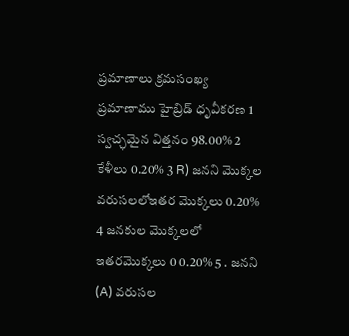ప్రమాణాలు క్రమసంఖ్య ప్రమాణాము హైబ్రిడ్ ధృవీకరణ 1 స్వచ్ఛమైన విత్తనం 98.00% 2 కేళీలు 0.20% 3 R) జనని మొక్కల వరుసలలోఇతర మొక్కలు 0.20% 4 జనకుల మొక్కలలో ఇతరమొక్కలు 0 0.20% 5 . జనని (A) వరుసల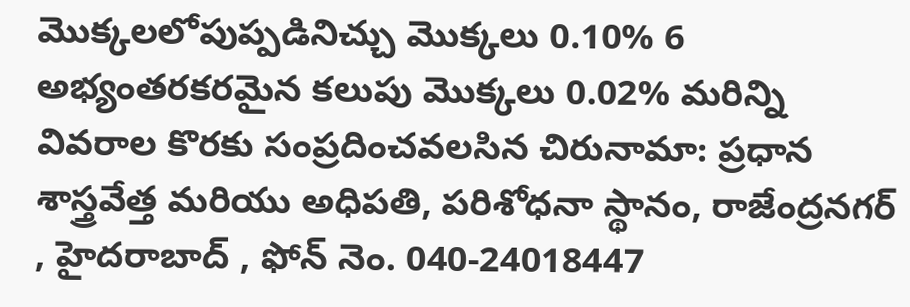మొక్కలలోపుప్పడినిచ్చు మొక్కలు 0.10% 6 అభ్యంతరకరమైన కలుపు మొక్కలు 0.02% మరిన్ని వివరాల కొరకు సంప్రదించవలసిన చిరునామా: ప్రధాన శాస్త్రవేత్త మరియు అధిపతి, పరిశోధనా స్థానం, రాజేంద్రనగర్ , హైదరాబాద్ , ఫోన్ నెం. 040-24018447